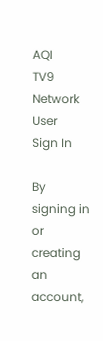AQI
TV9 Network
User
Sign In

By signing in or creating an account,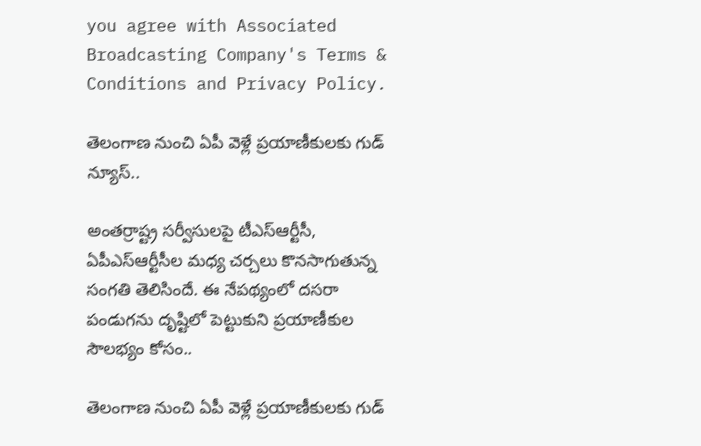you agree with Associated Broadcasting Company's Terms & Conditions and Privacy Policy.

తెలంగాణ నుంచి ఏపీ వెళ్లే ప్రయాణీకులకు గుడ్ న్యూస్..

అంతర్రాష్ట్ర సర్వీసులపై టీఎస్ఆర్టీసీ, ఏపీఎస్ఆర్టీసీల మధ్య చర్చలు కొనసాగుతున్న సంగతి తెలిసిందే. ఈ నేపథ్యంలో దసరా పండుగను దృష్టిలో పెట్టుకుని ప్రయాణీకుల సౌలభ్యం కోసం..

తెలంగాణ నుంచి ఏపీ వెళ్లే ప్రయాణీకులకు గుడ్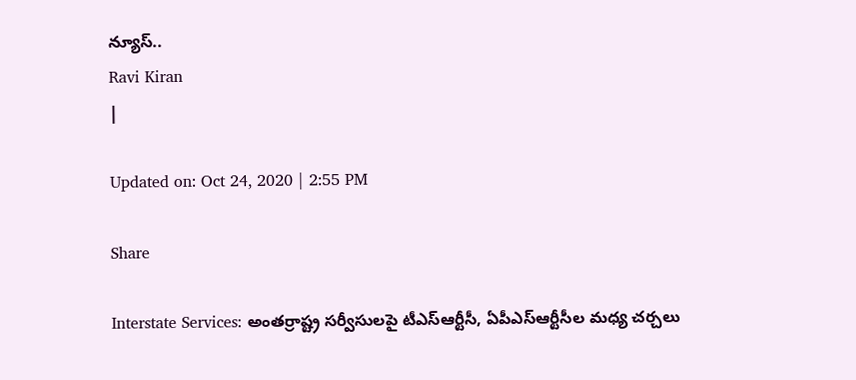న్యూస్..
Ravi Kiran
|

Updated on: Oct 24, 2020 | 2:55 PM

Share

Interstate Services: అంతర్రాష్ట్ర సర్వీసులపై టీఎస్ఆర్టీసీ, ఏపీఎస్ఆర్టీసీల మధ్య చర్చలు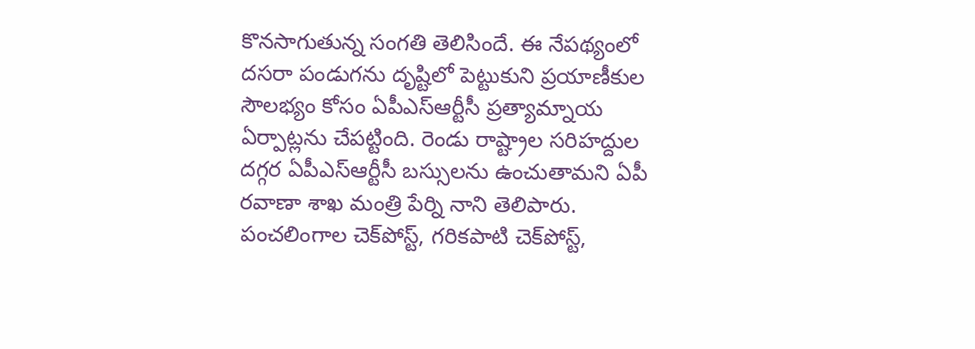కొనసాగుతున్న సంగతి తెలిసిందే. ఈ నేపథ్యంలో దసరా పండుగను దృష్టిలో పెట్టుకుని ప్రయాణీకుల సౌలభ్యం కోసం ఏపీఎస్ఆర్టీసీ ప్రత్యామ్నాయ ఏర్పాట్లను చేపట్టింది. రెండు రాష్ట్రాల సరిహద్దుల దగ్గర ఏపీఎస్ఆర్టీసీ బస్సులను ఉంచుతామని ఏపీ రవాణా శాఖ మంత్రి పేర్ని నాని తెలిపారు. పంచలింగాల చెక్‌పోస్ట్, గరికపాటి చెక్‌పోస్ట్,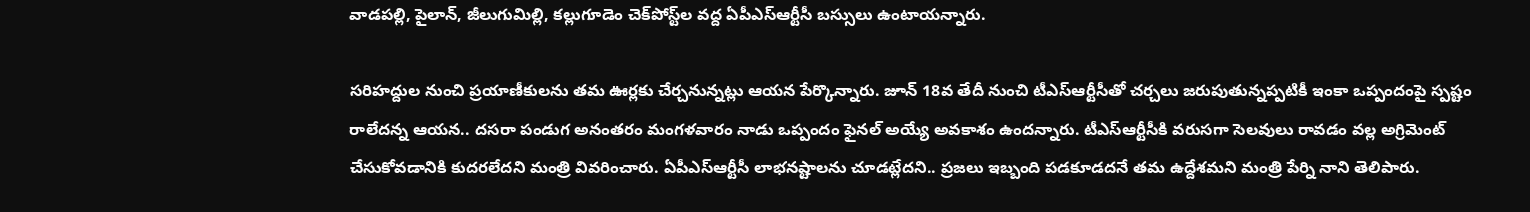వాడపల్లి, పైలాన్, జీలుగుమిల్లి, కల్లుగూడెం చెక్‌పోస్ట్‌ల వద్ద ఏపీఎస్ఆర్టీసీ బస్సులు ఉంటాయన్నారు.

సరిహద్దుల నుంచి ప్రయాణీకులను తమ ఊర్లకు చేర్చనున్నట్లు ఆయన పేర్కొన్నారు. జూన్ 18వ తేదీ నుంచి టీఎస్ఆర్టీసీతో చర్చలు జరుపుతున్నప్పటికీ ఇంకా ఒప్పందంపై స్పష్టం రాలేదన్న ఆయన.. దసరా పండుగ అనంతరం మంగళవారం నాడు ఒప్పందం ఫైనల్ అయ్యే అవకాశం ఉందన్నారు. టీఎస్ఆర్టీసీకి వరుసగా సెలవులు రావడం వల్ల అగ్రిమెంట్ చేసుకోవడానికి కుదరలేదని మంత్రి వివరించారు. ఏపీఎస్ఆర్టీసీ లాభనష్టాలను చూడట్లేదని.. ప్రజలు ఇబ్బంది పడకూడదనే తమ ఉద్దేశమని మంత్రి పేర్ని నాని తెలిపారు.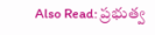Also Read: ప్రభుత్వ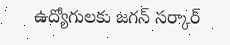ఉద్యోగులకు జగన్ సర్కార్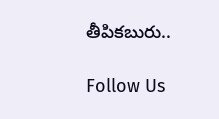తీపికబురు..

Follow Us